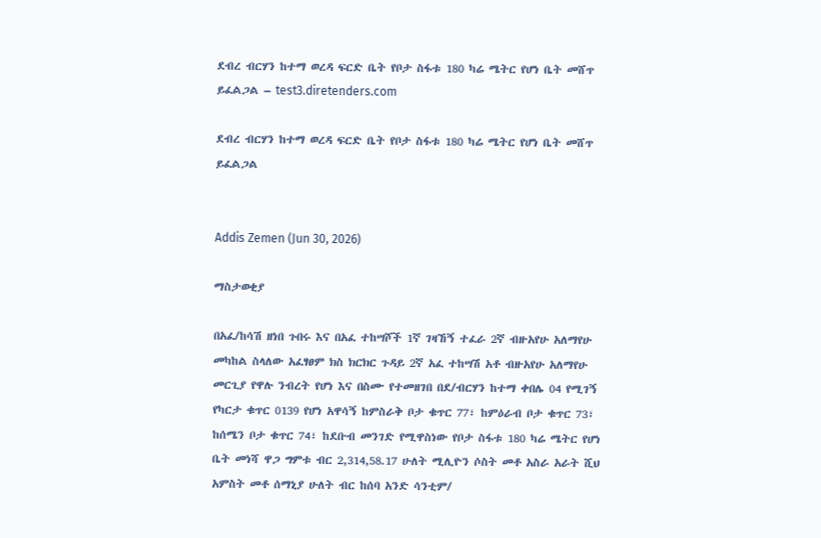ደብረ ብርሃን ከተማ ወረዳ ፍርድ ቤት የቦታ ስፋቱ 180 ካሬ ሜትር የሆነ ቤት መሸጥ ይፈልጋል – test3.diretenders.com

ደብረ ብርሃን ከተማ ወረዳ ፍርድ ቤት የቦታ ስፋቱ 180 ካሬ ሜትር የሆነ ቤት መሸጥ ይፈልጋል


Addis Zemen (Jun 30, 2026)

ማስታወቂያ

በአፈ/ከሳሽ ዘነበ ጉበሩ እና በአፈ ተከሣሾች 1ኛ ገዛኸኝ ተፈራ 2ኛ ብዙአየሁ አለማየሁ መካከል ስላለው አፈፃፀም ክስ ክርክር ጉዳይ 2ኛ አፈ ተከሣሽ አቶ ብዙአየሁ አለማየሁ መርጊያ የዋሉ ንብረት የሆነ እና በስሙ የተመዘገበ በደ/ብርሃን ከተማ ቀበሌ 04 የሚገኝ የካርታ ቁጥር 0139 የሆነ አዋሳኝ ከምስራቅ ቦታ ቁጥር 77፣ ከምዕራብ ቦታ ቁጥር 73፣ ከሰሜን ቦታ ቁጥር 74፣ ከደቡብ መንገድ የሚዋስነው የቦታ ስፋቱ 180 ካሬ ሜትር የሆነ ቤት መነሻ ዋጋ ግምቱ ብር 2,314,58.17 ሁለት ሚሊዮን ሶስት መቶ አስራ አራት ሺህ አምስት መቶ ሰማኒያ ሁለት ብር ከሰባ አንድ ሳንቲም/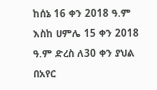ከሰኔ 16 ቀን 2018 ዓ.ም እስከ ሀምሌ 15 ቀን 2018 ዓ.ም ድረስ ለ30 ቀን ያህል በአየር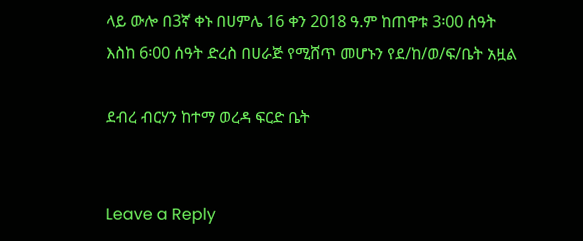ላይ ውሎ በ3ኛ ቀኑ በሀምሌ 16 ቀን 2018 ዓ.ም ከጠዋቱ 3፡00 ሰዓት እስከ 6፡00 ሰዓት ድረስ በሀራጅ የሚሸጥ መሆኑን የደ/ከ/ወ/ፍ/ቤት አዟል

ደብረ ብርሃን ከተማ ወረዳ ፍርድ ቤት


Leave a Reply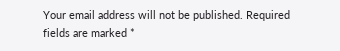Your email address will not be published. Required fields are marked *